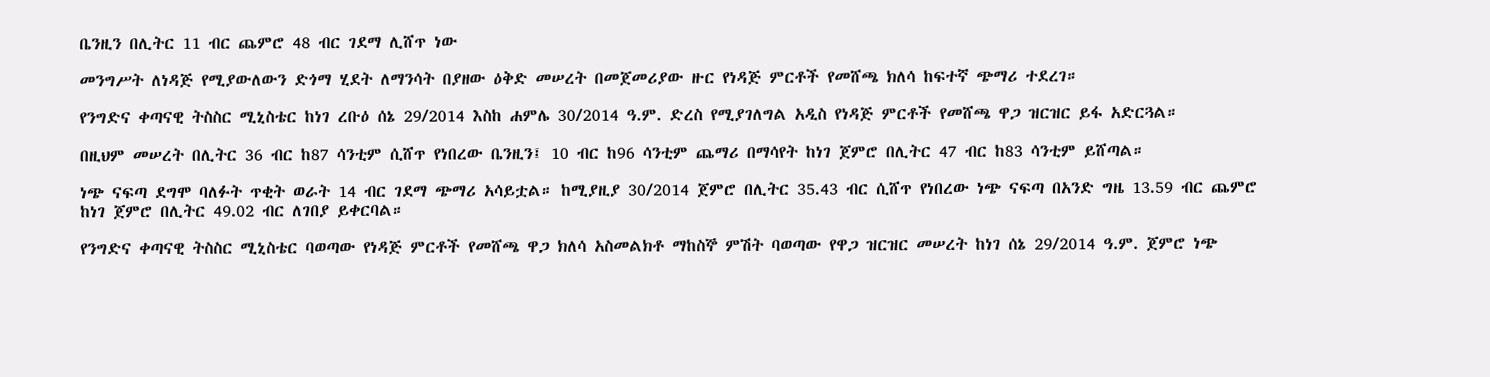ቤንዚን በሊትር 11 ብር ጨምሮ 48 ብር ገደማ ሊሸጥ ነው

መንግሥት ለነዳጅ የሚያውለውን ድጎማ ሂደት ለማንሳት በያዘው ዕቅድ መሠረት በመጀመሪያው ዙር የነዳጅ ምርቶች የመሸጫ ክለሳ ከፍተኛ ጭማሪ ተደረገ።

የንግድና ቀጣናዊ ትስስር ሚኒስቴር ከነገ ረቡዕ ሰኔ 29/2014 እስከ ሐምሌ 30/2014 ዓ.ም. ድረስ የሚያገለግል አዲስ የነዳጅ ምርቶች የመሸጫ ዋጋ ዝርዝር ይፋ አድርጓል።

በዚህም መሠረት በሊትር 36 ብር ከ87 ሳንቲም ሲሸጥ የነበረው ቤንዚን፤ 10 ብር ከ96 ሳንቲም ጨማሪ በማሳየት ከነገ ጀምሮ በሊትር 47 ብር ከ83 ሳንቲም ይሸጣል።

ነጭ ናፍጣ ደግሞ ባለፉት ጥቂት ወራት 14 ብር ገደማ ጭማሪ አሳይቷል። ከሚያዚያ 30/2014 ጀምሮ በሊትር 35.43 ብር ሲሸጥ የነበረው ነጭ ናፍጣ በአንድ ግዜ 13.59 ብር ጨምሮ ከነገ ጀምሮ በሊትር 49.02 ብር ለገበያ ይቀርባል።

የንግድና ቀጣናዊ ትስስር ሚኒስቴር ባወጣው የነዳጅ ምርቶች የመሸጫ ዋጋ ክለሳ አስመልክቶ ማከስኞ ምሽት ባወጣው የዋጋ ዝርዝር መሠረት ከነገ ሰኔ 29/2014 ዓ.ም. ጀምሮ ነጭ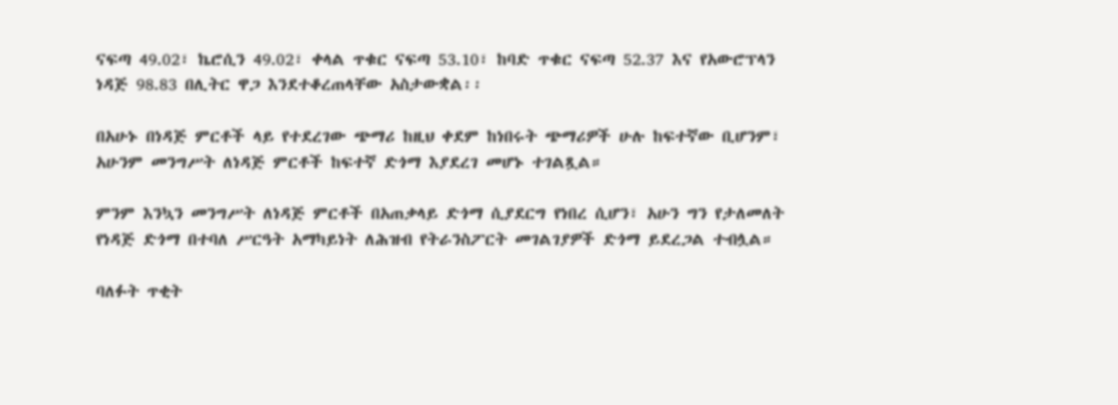ናፍጣ 49.02፣ ኬሮሲን 49.02፣ ቀላል ጥቁር ናፍጣ 53.10፣ ከባድ ጥቁር ናፍጣ 52.37 እና የአውሮፕላን ነዳጅ 98.83 በሊትር ዋጋ እንደተቆረጠላቸው አስታውቋል፡፡

በአሁኑ በነዳጅ ምርቶች ላይ የተደረገው ጭማሪ ከዚህ ቀደም ከነበሩት ጭማሪዎች ሁሉ ከፍተኛው ቢሆንም፣ አሁንም መንግሥት ለነዳጅ ምርቶች ከፍተኛ ድጎማ እያደረገ መሆኑ ተገልጿል።

ምንም እንኳን መንግሥት ለነዳጅ ምርቶች በአጠቃላይ ድጎማ ሲያደርግ የነበረ ሲሆን፣ አሁን ግን የታለመለት የነዳጅ ድጎማ በተባለ ሥርዓት አማካይነት ለሕዝብ የትራንስፖርት መገልገያዎች ድጎማ ይደረጋል ተብሏል።

ባለፉት ጥቂት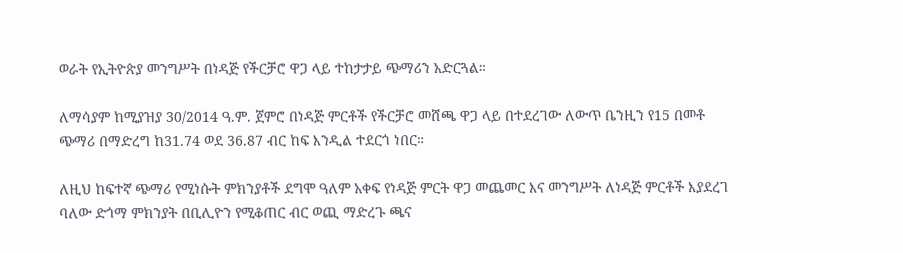ወራት የኢትዮጵያ መንግሥት በነዳጅ የችርቻሮ ዋጋ ላይ ተከታታይ ጭማሪን አድርጓል።

ለማሳያም ከሚያዝያ 30/2014 ዓ.ም. ጀምሮ በነዳጅ ምርቶች የችርቻሮ መሸጫ ዋጋ ላይ በተደረገው ለውጥ ቤንዚን የ15 በመቶ ጭማሪ በማድረግ ከ31.74 ወደ 36.87 ብር ከፍ እንዲል ተደርጎ ነበር።

ለዚህ ከፍተኛ ጭማሪ የሚነሱት ምክንያቶች ደግሞ ዓለም አቀፍ የነዳጅ ምርት ዋጋ መጨመር እና መንግሥት ለነዳጅ ምርቶች እያደረገ ባለው ድጎማ ምክንያት በቢሊዮን የሚቆጠር ብር ወጪ ማድረጉ ጫና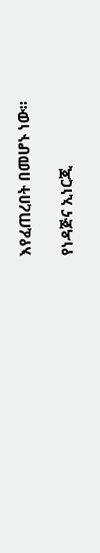እየፈጠረበት በመሆኑ ነው።

የነዳጅና ኢነርጂ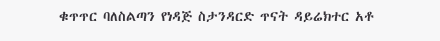ቁጥጥር ባለስልጣን የነዳጅ ስታንዳርድ ጥናት ዳይሬክተር አቶ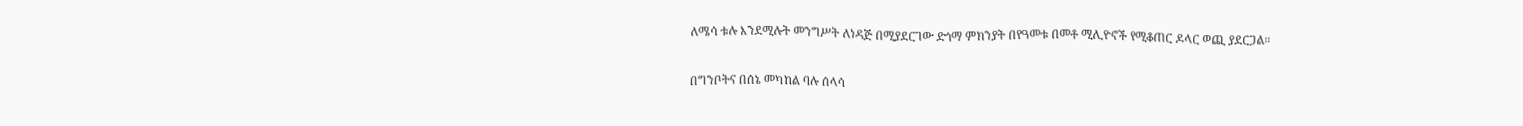ለሜሳ ቱሉ እንደሚሉት መንግሥት ለነዳጅ በሚያደርገው ድጎማ ምክንያት በየዓመቱ በመቶ ሚሊዮኖች የሚቆጠር ዶላር ወጪ ያደርጋል።

በግንቦትና በሰኔ መካከል ባሉ ሰላሳ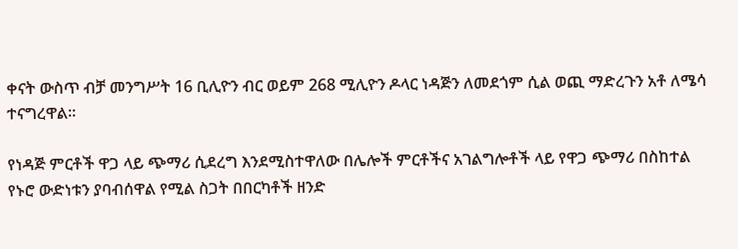ቀናት ውስጥ ብቻ መንግሥት 16 ቢሊዮን ብር ወይም 268 ሚሊዮን ዶላር ነዳጅን ለመደጎም ሲል ወጪ ማድረጉን አቶ ለሜሳ ተናግረዋል።

የነዳጅ ምርቶች ዋጋ ላይ ጭማሪ ሲደረግ እንደሚስተዋለው በሌሎች ምርቶችና አገልግሎቶች ላይ የዋጋ ጭማሪ በስከተል የኑሮ ውድነቱን ያባብሰዋል የሚል ስጋት በበርካቶች ዘንድ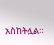አስከትሏል።